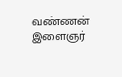வண்ணன் இளைஞர்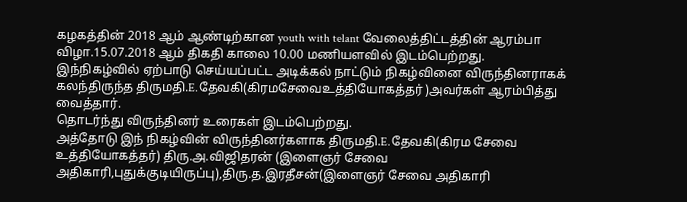கழகத்தின் 2018 ஆம் ஆண்டிற்கான youth with telant வேலைத்திட்டத்தின் ஆரம்பா விழா.15.07.2018 ஆம் திகதி காலை 10.00 மணியளவில் இடம்பெற்றது.
இந்நிகழ்வில் ஏற்பாடு செய்யப்பட்ட அடிக்கல் நாட்டும் நிகழ்வினை விருந்தினராகக் கலந்திருந்த திருமதி.E.தேவகி(கிரமசேவைஉத்தியோகத்தர் )அவர்கள் ஆரம்பித்து வைத்தார்.
தொடர்ந்து விருந்தினர் உரைகள் இடம்பெற்றது.
அத்தோடு இந் நிகழ்வின் விருந்தினர்களாக திருமதி.E.தேவகி(கிரம சேவை உத்தியோகத்தர்) திரு.அ.விஜிதரன் (இளைஞர் சேவை அதிகாரி,புதுக்குடியிருப்பு),திரு.த.இரதீசன்(இளைஞர் சேவை அதிகாரி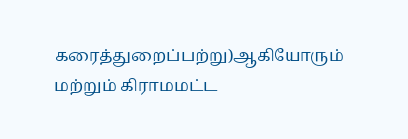கரைத்துறைப்பற்று)ஆகியோரும் மற்றும் கிராமமட்ட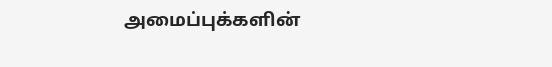அமைப்புக்களின்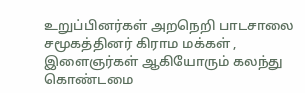உறுப்பினர்கள் அறநெறி பாடசாலை சமூகத்தினர் கிராம மக்கள் , இளைஞர்கள் ஆகியோரும் கலந்து கொண்டமை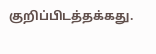குறிப்பிடத்தக்கது.